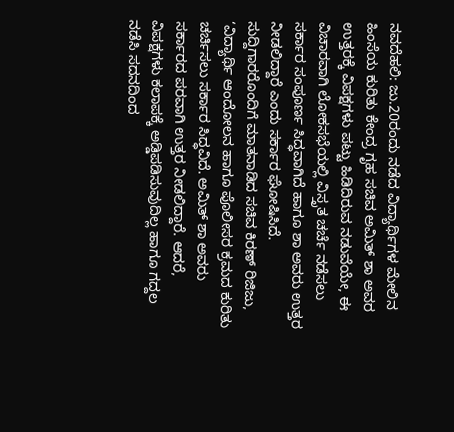ನವದೆಹಲಿ: ಜು.20ರಂದು ನಡೆದ ವಿದ್ಯಾರ್ಥಿಗಳ ಮೇಲಿನ ಹಿಂಸೆಯ ಕುರಿತು ಕೇಂದ್ರ ಗೃಹ ಸಚಿವ ಅಮಿತ್ ಶಾ ಅವರ ಉತ್ತರಕ್ಕೆ ವಿಪಕ್ಷಗಳು ಪಟ್ಟು ಹಿಡಿದಿರುವ ನಡುವೆಯೇ, ಈ ವಿಚಾರವಾಗಿ ಲೋಕಸಭೆಯಲ್ಲಿ ವಿಸ್ತೃತ ಚರ್ಚೆ ನಡೆಸಲು ಸರ್ಕಾರ ಸಂಪೂರ್ಣ ಸಿದ್ಧವಾಗಿದೆ ಹಾಗೂ ಶಾ ಅವರು ಉತ್ತರ ನೀಡಲಿದ್ದಾರೆ ಎಂದು ಸರ್ಕಾರ ಘೋಷಿಸಿದೆ.
ಸುದ್ದಿಗಾರರೊಂದಿಗೆ ಮಾತನಾಡಿದ ಸಚಿವ ಕಿರಣ್ ರಿಜಿಜು, ‘ವಿದ್ಯಾರ್ಥಿ ಆಂದೋಲನ ಹಾಗೂ ಪೊಲೀಸರ ಕ್ರಮದ ಕುರಿತು ಚರ್ಚಿಸಲು ಸರ್ಕಾರ ಸಿದ್ಧವಿದೆ. ಅಮಿತ್ ಶಾ ಅವರು ಸರ್ಕಾರದ ಪರವಾಗಿ ಉತ್ತರ ನೀಡಲಿದ್ದಾರೆ. ಆದರೆ, ವಿಪಕ್ಷಗಳು ಕಲಾಪಕ್ಕೆ ಅಡ್ಡಿಪಡಿಸುವುದಿಲ್ಲ ಹಾಗೂ ಗದ್ದಲ ನಡೆಸಿ ಸದನದಿಂದ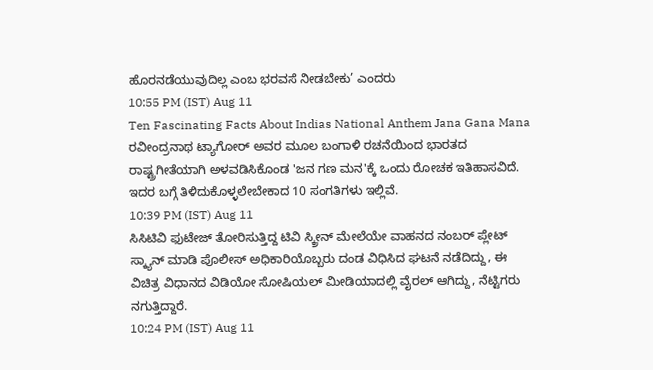ಹೊರನಡೆಯುವುದಿಲ್ಲ ಎಂಬ ಭರವಸೆ ನೀಡಬೇಕು’ ಎಂದರು
10:55 PM (IST) Aug 11
Ten Fascinating Facts About Indias National Anthem Jana Gana Mana ರವೀಂದ್ರನಾಥ ಟ್ಯಾಗೋರ್ ಅವರ ಮೂಲ ಬಂಗಾಳಿ ರಚನೆಯಿಂದ ಭಾರತದ ರಾಷ್ಟ್ರಗೀತೆಯಾಗಿ ಅಳವಡಿಸಿಕೊಂಡ 'ಜನ ಗಣ ಮನ'ಕ್ಕೆ ಒಂದು ರೋಚಕ ಇತಿಹಾಸವಿದೆ. ಇದರ ಬಗ್ಗೆ ತಿಳಿದುಕೊಳ್ಳಲೇಬೇಕಾದ 10 ಸಂಗತಿಗಳು ಇಲ್ಲಿವೆ.
10:39 PM (IST) Aug 11
ಸಿಸಿಟಿವಿ ಫುಟೇಜ್ ತೋರಿಸುತ್ತಿದ್ದ ಟಿವಿ ಸ್ಕ್ರೀನ್ ಮೇಲೆಯೇ ವಾಹನದ ನಂಬರ್ ಪ್ಲೇಟ್ ಸ್ಕ್ಯಾನ್ ಮಾಡಿ ಪೊಲೀಸ್ ಅಧಿಕಾರಿಯೊಬ್ಬರು ದಂಡ ವಿಧಿಸಿದ ಘಟನೆ ನಡೆದಿದ್ದು, ಈ ವಿಚಿತ್ರ ವಿಧಾನದ ವಿಡಿಯೋ ಸೋಷಿಯಲ್ ಮೀಡಿಯಾದಲ್ಲಿ ವೈರಲ್ ಆಗಿದ್ದು, ನೆಟ್ಟಿಗರು ನಗುತ್ತಿದ್ದಾರೆ.
10:24 PM (IST) Aug 11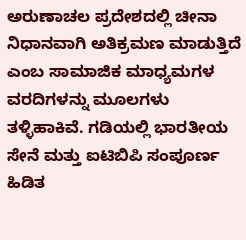ಅರುಣಾಚಲ ಪ್ರದೇಶದಲ್ಲಿ ಚೀನಾ ನಿಧಾನವಾಗಿ ಅತಿಕ್ರಮಣ ಮಾಡುತ್ತಿದೆ ಎಂಬ ಸಾಮಾಜಿಕ ಮಾಧ್ಯಮಗಳ ವರದಿಗಳನ್ನು ಮೂಲಗಳು ತಳ್ಳಿಹಾಕಿವೆ. ಗಡಿಯಲ್ಲಿ ಭಾರತೀಯ ಸೇನೆ ಮತ್ತು ಐಟಿಬಿಪಿ ಸಂಪೂರ್ಣ ಹಿಡಿತ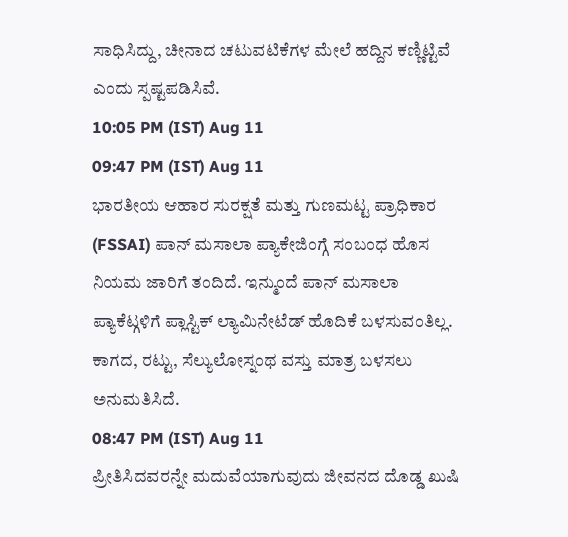ಸಾಧಿಸಿದ್ದು, ಚೀನಾದ ಚಟುವಟಿಕೆಗಳ ಮೇಲೆ ಹದ್ದಿನ ಕಣ್ಣಿಟ್ಟಿವೆ ಎಂದು ಸ್ಪಷ್ಟಪಡಿಸಿವೆ.
10:05 PM (IST) Aug 11
09:47 PM (IST) Aug 11
ಭಾರತೀಯ ಆಹಾರ ಸುರಕ್ಷತೆ ಮತ್ತು ಗುಣಮಟ್ಟ ಪ್ರಾಧಿಕಾರ (FSSAI) ಪಾನ್ ಮಸಾಲಾ ಪ್ಯಾಕೇಜಿಂಗ್ಗೆ ಸಂಬಂಧ ಹೊಸ ನಿಯಮ ಜಾರಿಗೆ ತಂದಿದೆ. ಇನ್ಮುಂದೆ ಪಾನ್ ಮಸಾಲಾ ಪ್ಯಾಕೆಟ್ಗಳಿಗೆ ಪ್ಲಾಸ್ಟಿಕ್ ಲ್ಯಾಮಿನೇಟೆಡ್ ಹೊದಿಕೆ ಬಳಸುವಂತಿಲ್ಲ. ಕಾಗದ, ರಟ್ಟು, ಸೆಲ್ಯುಲೋಸ್ನಂಥ ವಸ್ತು ಮಾತ್ರ ಬಳಸಲು ಅನುಮತಿಸಿದೆ.
08:47 PM (IST) Aug 11
ಪ್ರೀತಿಸಿದವರನ್ನೇ ಮದುವೆಯಾಗುವುದು ಜೀವನದ ದೊಡ್ಡ ಖುಷಿ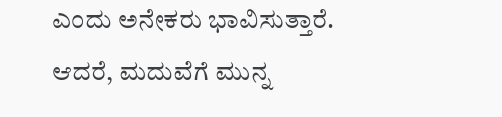ಎಂದು ಅನೇಕರು ಭಾವಿಸುತ್ತಾರೆ. ಆದರೆ, ಮದುವೆಗೆ ಮುನ್ನ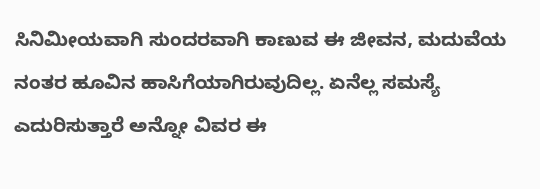ಸಿನಿಮೀಯವಾಗಿ ಸುಂದರವಾಗಿ ಕಾಣುವ ಈ ಜೀವನ, ಮದುವೆಯ ನಂತರ ಹೂವಿನ ಹಾಸಿಗೆಯಾಗಿರುವುದಿಲ್ಲ. ಏನೆಲ್ಲ ಸಮಸ್ಯೆ ಎದುರಿಸುತ್ತಾರೆ ಅನ್ನೋ ವಿವರ ಈ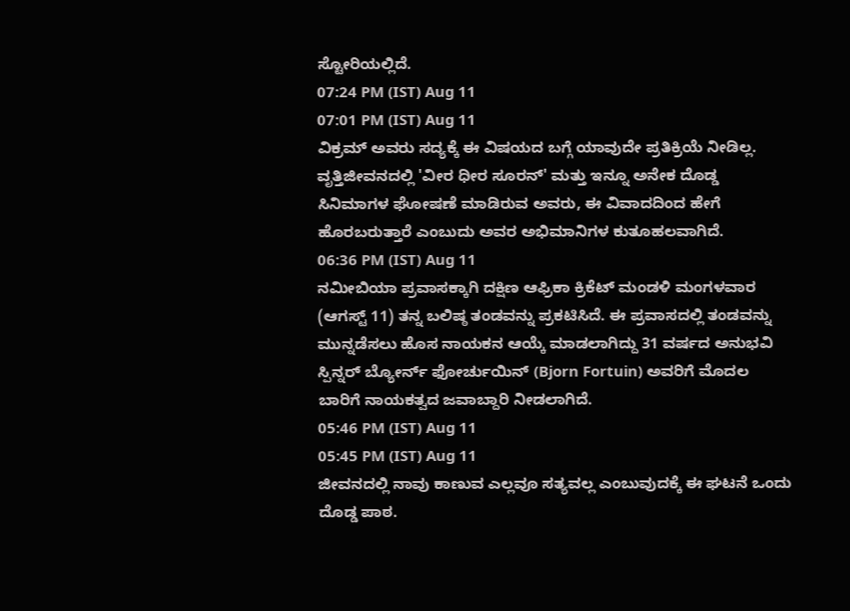ಸ್ಟೋರಿಯಲ್ಲಿದೆ.
07:24 PM (IST) Aug 11
07:01 PM (IST) Aug 11
ವಿಕ್ರಮ್ ಅವರು ಸದ್ಯಕ್ಕೆ ಈ ವಿಷಯದ ಬಗ್ಗೆ ಯಾವುದೇ ಪ್ರತಿಕ್ರಿಯೆ ನೀಡಿಲ್ಲ. ವೃತ್ತಿಜೀವನದಲ್ಲಿ 'ವೀರ ಧೀರ ಸೂರನ್' ಮತ್ತು ಇನ್ನೂ ಅನೇಕ ದೊಡ್ಡ ಸಿನಿಮಾಗಳ ಘೋಷಣೆ ಮಾಡಿರುವ ಅವರು, ಈ ವಿವಾದದಿಂದ ಹೇಗೆ ಹೊರಬರುತ್ತಾರೆ ಎಂಬುದು ಅವರ ಅಭಿಮಾನಿಗಳ ಕುತೂಹಲವಾಗಿದೆ.
06:36 PM (IST) Aug 11
ನಮೀಬಿಯಾ ಪ್ರವಾಸಕ್ಕಾಗಿ ದಕ್ಷಿಣ ಆಫ್ರಿಕಾ ಕ್ರಿಕೆಟ್ ಮಂಡಳಿ ಮಂಗಳವಾರ (ಆಗಸ್ಟ್ 11) ತನ್ನ ಬಲಿಷ್ಠ ತಂಡವನ್ನು ಪ್ರಕಟಿಸಿದೆ. ಈ ಪ್ರವಾಸದಲ್ಲಿ ತಂಡವನ್ನು ಮುನ್ನಡೆಸಲು ಹೊಸ ನಾಯಕನ ಆಯ್ಕೆ ಮಾಡಲಾಗಿದ್ದು 31 ವರ್ಷದ ಅನುಭವಿ ಸ್ಪಿನ್ನರ್ ಬ್ಯೋರ್ನ್ ಫೋರ್ಚುಯಿನ್ (Bjorn Fortuin) ಅವರಿಗೆ ಮೊದಲ ಬಾರಿಗೆ ನಾಯಕತ್ವದ ಜವಾಬ್ದಾರಿ ನೀಡಲಾಗಿದೆ.
05:46 PM (IST) Aug 11
05:45 PM (IST) Aug 11
ಜೀವನದಲ್ಲಿ ನಾವು ಕಾಣುವ ಎಲ್ಲವೂ ಸತ್ಯವಲ್ಲ ಎಂಬುವುದಕ್ಕೆ ಈ ಘಟನೆ ಒಂದು ದೊಡ್ಡ ಪಾಠ.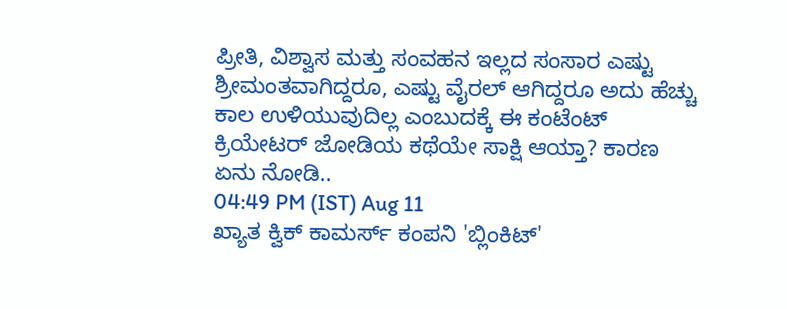ಪ್ರೀತಿ, ವಿಶ್ವಾಸ ಮತ್ತು ಸಂವಹನ ಇಲ್ಲದ ಸಂಸಾರ ಎಷ್ಟು ಶ್ರೀಮಂತವಾಗಿದ್ದರೂ, ಎಷ್ಟು ವೈರಲ್ ಆಗಿದ್ದರೂ ಅದು ಹೆಚ್ಚು ಕಾಲ ಉಳಿಯುವುದಿಲ್ಲ ಎಂಬುದಕ್ಕೆ ಈ ಕಂಟೆಂಟ್ ಕ್ರಿಯೇಟರ್ ಜೋಡಿಯ ಕಥೆಯೇ ಸಾಕ್ಷಿ ಆಯ್ತಾ? ಕಾರಣ ಏನು ನೋಡಿ..
04:49 PM (IST) Aug 11
ಖ್ಯಾತ ಕ್ವಿಕ್ ಕಾಮರ್ಸ್ ಕಂಪನಿ 'ಬ್ಲಿಂಕಿಟ್'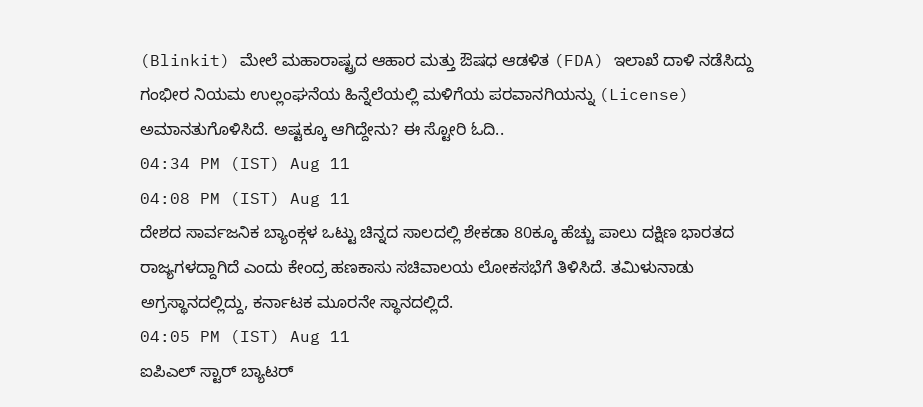(Blinkit) ಮೇಲೆ ಮಹಾರಾಷ್ಟ್ರದ ಆಹಾರ ಮತ್ತು ಔಷಧ ಆಡಳಿತ (FDA) ಇಲಾಖೆ ದಾಳಿ ನಡೆಸಿದ್ದು ಗಂಭೀರ ನಿಯಮ ಉಲ್ಲಂಘನೆಯ ಹಿನ್ನೆಲೆಯಲ್ಲಿ ಮಳಿಗೆಯ ಪರವಾನಗಿಯನ್ನು (License) ಅಮಾನತುಗೊಳಿಸಿದೆ. ಅಷ್ಟಕ್ಕೂ ಆಗಿದ್ದೇನು? ಈ ಸ್ಟೋರಿ ಓದಿ..
04:34 PM (IST) Aug 11
04:08 PM (IST) Aug 11
ದೇಶದ ಸಾರ್ವಜನಿಕ ಬ್ಯಾಂಕ್ಗಳ ಒಟ್ಟು ಚಿನ್ನದ ಸಾಲದಲ್ಲಿ ಶೇಕಡಾ 80ಕ್ಕೂ ಹೆಚ್ಚು ಪಾಲು ದಕ್ಷಿಣ ಭಾರತದ ರಾಜ್ಯಗಳದ್ದಾಗಿದೆ ಎಂದು ಕೇಂದ್ರ ಹಣಕಾಸು ಸಚಿವಾಲಯ ಲೋಕಸಭೆಗೆ ತಿಳಿಸಿದೆ. ತಮಿಳುನಾಡು ಅಗ್ರಸ್ಥಾನದಲ್ಲಿದ್ದು, ಕರ್ನಾಟಕ ಮೂರನೇ ಸ್ಥಾನದಲ್ಲಿದೆ.
04:05 PM (IST) Aug 11
ಐಪಿಎಲ್ ಸ್ಟಾರ್ ಬ್ಯಾಟರ್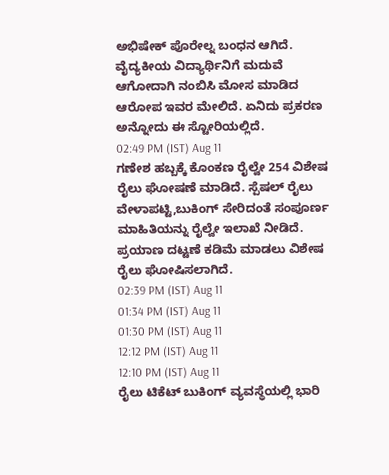ಅಭಿಷೇಕ್ ಪೊರೇಲ್ನ ಬಂಧನ ಆಗಿದೆ. ವೈದ್ಯಕೀಯ ವಿದ್ಯಾರ್ಥಿನಿಗೆ ಮದುವೆ ಆಗೋದಾಗಿ ನಂಬಿಸಿ ಮೋಸ ಮಾಡಿದ ಆರೋಪ ಇವರ ಮೇಲಿದೆ. ಏನಿದು ಪ್ರಕರಣ ಅನ್ನೋದು ಈ ಸ್ಟೋರಿಯಲ್ಲಿದೆ.
02:49 PM (IST) Aug 11
ಗಣೇಶ ಹಬ್ಬಕ್ಕೆ ಕೊಂಕಣ ರೈಲ್ವೇ 254 ವಿಶೇಷ ರೈಲು ಘೋಷಣೆ ಮಾಡಿದೆ. ಸ್ಪೆಷಲ್ ರೈಲು ವೇಳಾಪಟ್ಟಿ,ಬುಕಿಂಗ್ ಸೇರಿದಂತೆ ಸಂಪೂರ್ಣ ಮಾಹಿತಿಯನ್ನು ರೈಲ್ವೇ ಇಲಾಖೆ ನೀಡಿದೆ. ಪ್ರಯಾಣ ದಟ್ಟಣೆ ಕಡಿಮೆ ಮಾಡಲು ವಿಶೇಷ ರೈಲು ಘೋಷಿಸಲಾಗಿದೆ.
02:39 PM (IST) Aug 11
01:34 PM (IST) Aug 11
01:30 PM (IST) Aug 11
12:12 PM (IST) Aug 11
12:10 PM (IST) Aug 11
ರೈಲು ಟಿಕೆಟ್ ಬುಕಿಂಗ್ ವ್ಯವಸ್ಥೆಯಲ್ಲಿ ಭಾರಿ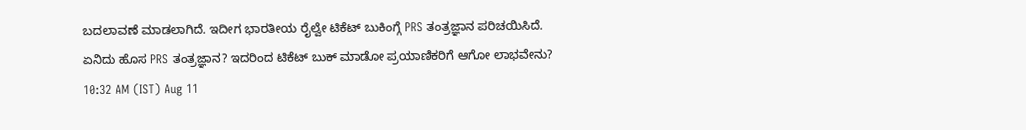ಬದಲಾವಣೆ ಮಾಡಲಾಗಿದೆ. ಇದೀಗ ಭಾರತೀಯ ರೈಲ್ವೇ ಟಿಕೆಟ್ ಬುಕಿಂಗ್ಗೆ PRS ತಂತ್ರಜ್ಞಾನ ಪರಿಚಯಿಸಿದೆ. ಏನಿದು ಹೊಸ PRS ತಂತ್ರಜ್ಞಾನ? ಇದರಿಂದ ಟಿಕೆಟ್ ಬುಕ್ ಮಾಡೋ ಪ್ರಯಾಣಿಕರಿಗೆ ಆಗೋ ಲಾಭವೇನು?
10:32 AM (IST) Aug 11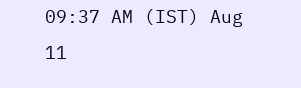09:37 AM (IST) Aug 11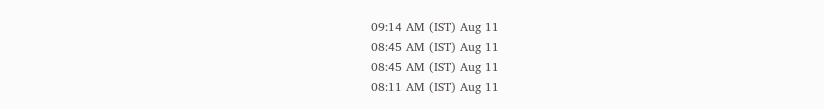09:14 AM (IST) Aug 11
08:45 AM (IST) Aug 11
08:45 AM (IST) Aug 11
08:11 AM (IST) Aug 11